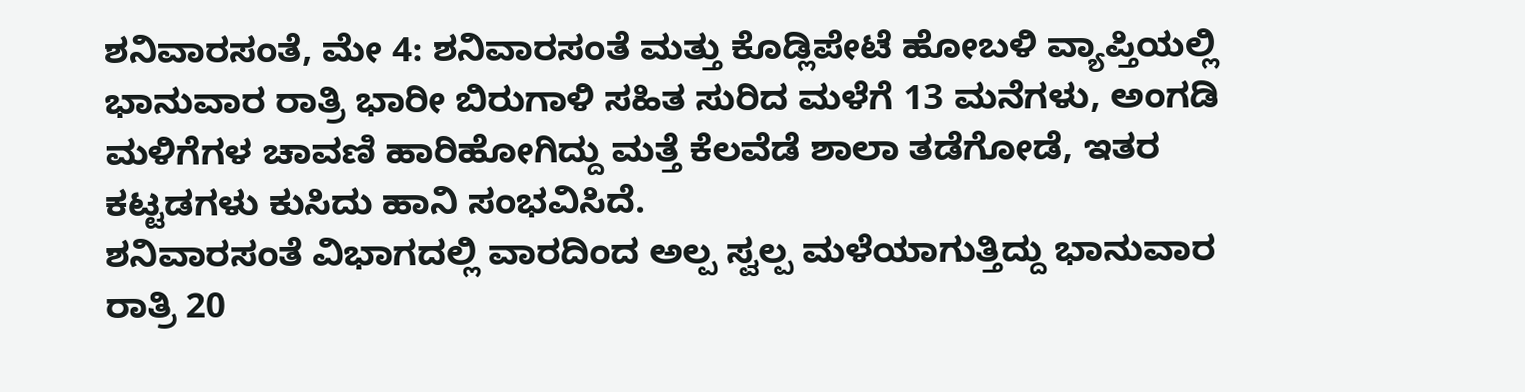ಶನಿವಾರಸಂತೆ, ಮೇ 4: ಶನಿವಾರಸಂತೆ ಮತ್ತು ಕೊಡ್ಲಿಪೇಟೆ ಹೋಬಳಿ ವ್ಯಾಪ್ತಿಯಲ್ಲಿ ಭಾನುವಾರ ರಾತ್ರಿ ಭಾರೀ ಬಿರುಗಾಳಿ ಸಹಿತ ಸುರಿದ ಮಳೆಗೆ 13 ಮನೆಗಳು, ಅಂಗಡಿ ಮಳಿಗೆಗಳ ಚಾವಣಿ ಹಾರಿಹೋಗಿದ್ದು ಮತ್ತೆ ಕೆಲವೆಡೆ ಶಾಲಾ ತಡೆಗೋಡೆ, ಇತರ ಕಟ್ಟಡಗಳು ಕುಸಿದು ಹಾನಿ ಸಂಭವಿಸಿದೆ.
ಶನಿವಾರಸಂತೆ ವಿಭಾಗದಲ್ಲಿ ವಾರದಿಂದ ಅಲ್ಪ ಸ್ವಲ್ಪ ಮಳೆಯಾಗುತ್ತಿದ್ದು ಭಾನುವಾರ ರಾತ್ರಿ 20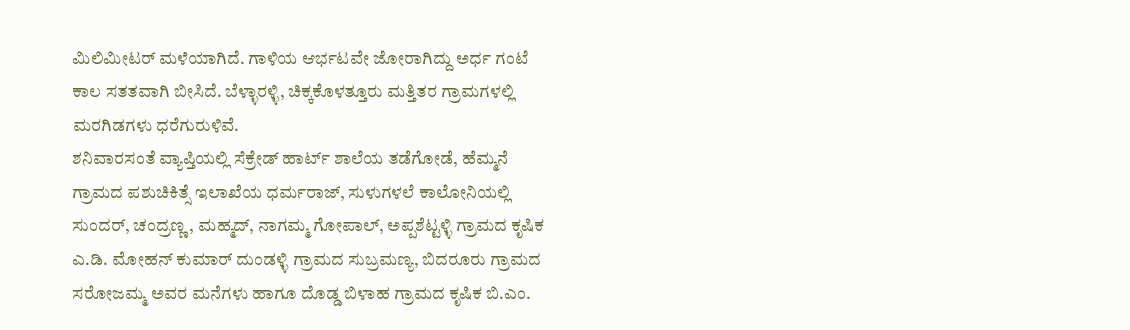ಮಿಲಿಮೀಟರ್ ಮಳೆಯಾಗಿದೆ. ಗಾಳಿಯ ಆರ್ಭಟವೇ ಜೋರಾಗಿದ್ದು ಅರ್ಧ ಗಂಟೆ ಕಾಲ ಸತತವಾಗಿ ಬೀಸಿದೆ. ಬೆಳ್ಳಾರಳ್ಳಿ, ಚಿಕ್ಕಕೊಳತ್ತೂರು ಮತ್ತಿತರ ಗ್ರಾಮಗಳಲ್ಲಿ ಮರಗಿಡಗಳು ಧರೆಗುರುಳಿವೆ.
ಶನಿವಾರಸಂತೆ ವ್ಯಾಪ್ತಿಯಲ್ಲಿ ಸೆಕ್ರೇಡ್ ಹಾರ್ಟ್ ಶಾಲೆಯ ತಡೆಗೋಡೆ, ಹೆಮ್ಮನೆ ಗ್ರಾಮದ ಪಶುಚಿಕಿತ್ಸೆ ಇಲಾಖೆಯ ಧರ್ಮರಾಜ್, ಸುಳುಗಳಲೆ ಕಾಲೋನಿಯಲ್ಲಿ ಸುಂದರ್, ಚಂದ್ರಣ್ಣ, ಮಹ್ಮದ್, ನಾಗಮ್ಮ ಗೋಪಾಲ್, ಅಪ್ಪಶೆಟ್ಟಳ್ಳಿ ಗ್ರಾಮದ ಕೃಷಿಕ ಎ.ಡಿ. ಮೋಹನ್ ಕುಮಾರ್ ದುಂಡಳ್ಳಿ ಗ್ರಾಮದ ಸುಬ್ರಮಣ್ಯ, ಬಿದರೂರು ಗ್ರಾಮದ ಸರೋಜಮ್ಮ ಅವರ ಮನೆಗಳು ಹಾಗೂ ದೊಡ್ಡ ಬಿಳಾಹ ಗ್ರಾಮದ ಕೃಷಿಕ ಬಿ.ಎಂ.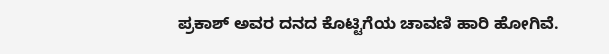ಪ್ರಕಾಶ್ ಅವರ ದನದ ಕೊಟ್ಟಿಗೆಯ ಚಾವಣಿ ಹಾರಿ ಹೋಗಿವೆ.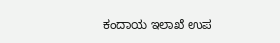ಕಂದಾಯ ಇಲಾಖೆ ಉಪ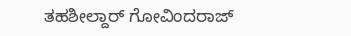ತಹಶೀಲ್ದಾರ್ ಗೋವಿಂದರಾಜ್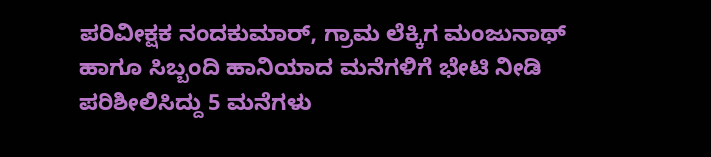ಪರಿವೀಕ್ಷಕ ನಂದಕುಮಾರ್, ಗ್ರಾಮ ಲೆಕ್ಕಿಗ ಮಂಜುನಾಥ್ ಹಾಗೂ ಸಿಬ್ಬಂದಿ ಹಾನಿಯಾದ ಮನೆಗಳಿಗೆ ಭೇಟಿ ನೀಡಿ ಪರಿಶೀಲಿಸಿದ್ದು 5 ಮನೆಗಳು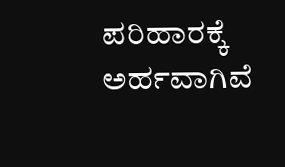ಪರಿಹಾರಕ್ಕೆ ಅರ್ಹವಾಗಿವೆ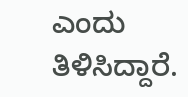ಎಂದು ತಿಳಿಸಿದ್ದಾರೆ.